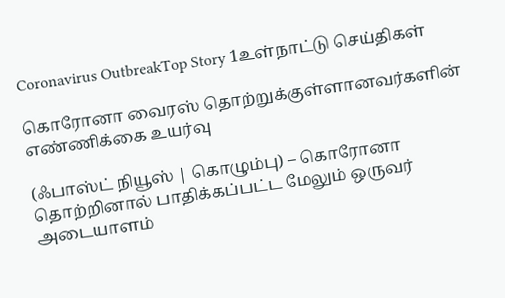Coronavirus OutbreakTop Story 1உள்நாட்டு செய்திகள்

கொரோனா வைரஸ் தொற்றுக்குள்ளானவர்களின் எண்ணிக்கை உயர்வு

(ஃபாஸ்ட் நியூஸ் | கொழும்பு) – கொரோனா தொற்றினால் பாதிக்கப்பட்ட மேலும் ஒருவர் அடையாளம்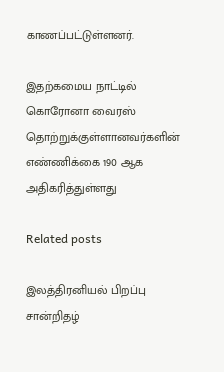காணப்பட்டுள்ளனர்.

இதற்கமைய நாட்டில் கொரோனா வைரஸ் தொற்றுக்குள்ளானவர்களின் எண்ணிக்கை 190 ஆக அதிகரித்துள்ளது

Related posts

இலத்திரனியல் பிறப்பு சான்றிதழ்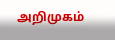அறிமுகம்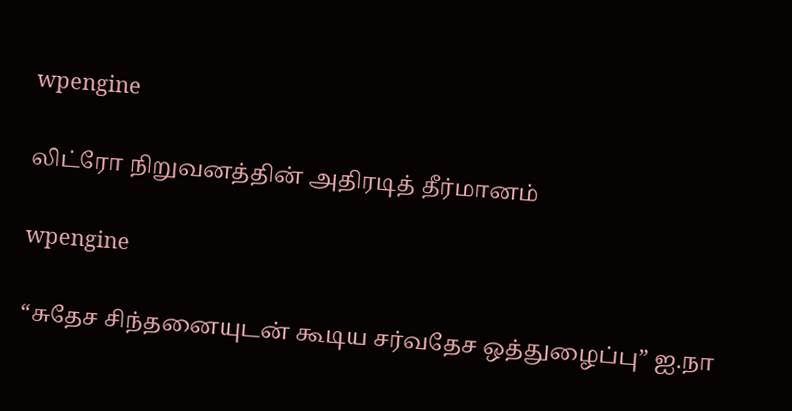wpengine

லிட்ரோ நிறுவனத்தின் அதிரடித் தீர்மானம்

wpengine

“சுதேச சிந்தனையுடன் கூடிய சர்வதேச ஒத்துழைப்பு” ஐ.நா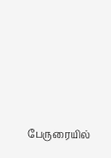பேருரையில்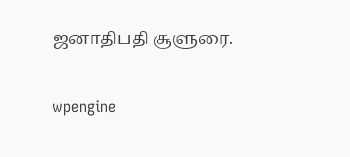ஜனாதிபதி சூளுரை.

wpengine